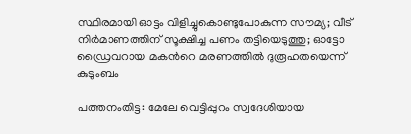സ്ഥിരമായി ഓട്ടം വിളിച്ചുകൊണ്ടുപോകുന്ന സൗമ്യ; വീട് നിർമാണത്തിന് സൂക്ഷിച്ച പണം തട്ടിയെടുത്തു; ഓട്ടോ ഡ്രൈവറായ മകന്‍റെ മരണത്തിൽ ദുരൂഹതയെന്ന് കുടുംബം

പത്തനംതിട്ട: മേലേ വെട്ടിപ്പുറം സ്വദേശിയായ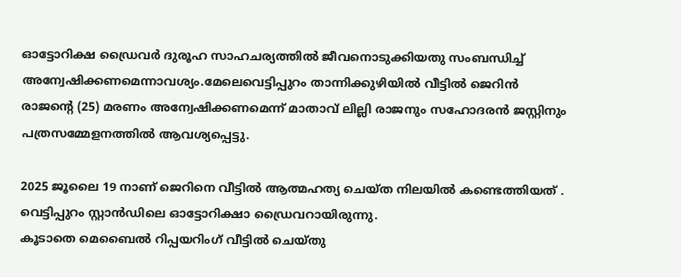ഓട്ടോറിക്ഷ ഡ്രൈവർ ദുരൂഹ സാഹചര്യത്തിൽ ജീവനൊടുക്കിയതു സംബന്ധിച്ച് അന്വേഷിക്കണമെന്നാവശ്യം.മേലെവെട്ടിപ്പുറം താന്നിക്കുഴിയിൽ വീട്ടിൽ ജെറിൻ രാജന്‍റെ (25) മരണം അന്വേഷിക്കണമെന്ന് മാതാവ് ലില്ലി രാജനും സഹോദരൻ ജസ്റ്റിനും പത്രസമ്മേളനത്തിൽ ആവശ്യപ്പെട്ടു.

2025 ജൂലൈ 19 നാണ് ജെറിനെ വീട്ടിൽ ആത്മഹത്യ ചെയ്ത നിലയിൽ കണ്ടെത്തിയത് . വെട്ടിപ്പുറം സ്റ്റാൻഡിലെ ഓട്ടോറിക്ഷാ ഡ്രൈവറായിരുന്നു.
കൂടാതെ മെബൈൽ റിപ്പയറിംഗ് വീട്ടിൽ ചെയ്തു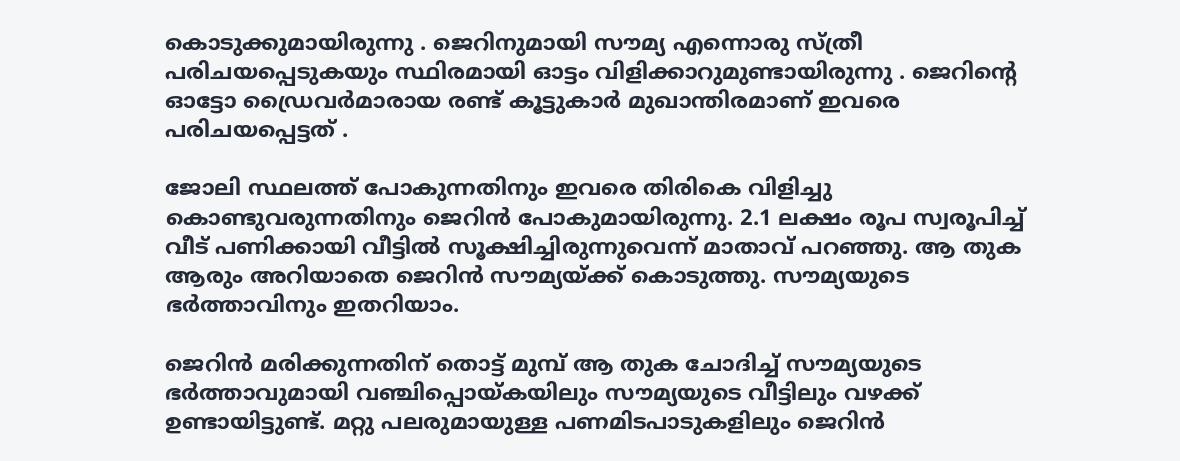കൊടുക്കുമായിരുന്നു . ജെറിനുമായി സൗമ്യ എന്നൊരു സ്ത്രീ പരിചയപ്പെടുകയും സ്ഥിരമായി ഓട്ടം വിളിക്കാറുമുണ്ടായിരുന്നു . ജെറിന്‍റെ ഓട്ടോ ഡ്രൈവർമാരായ രണ്ട് കൂട്ടുകാർ മുഖാന്തിരമാണ് ഇവരെ പരിചയപ്പെട്ടത് .

ജോലി സ്ഥലത്ത് പോകുന്നതിനും ഇവരെ തിരികെ വിളിച്ചു കൊണ്ടുവരുന്നതിനും ജെറിൻ പോകുമായിരുന്നു. 2.1 ലക്ഷം രൂപ സ്വരൂപിച്ച് വീട് പണിക്കായി വീട്ടിൽ സൂക്ഷിച്ചിരുന്നുവെന്ന് മാതാവ് പറഞ്ഞു. ആ തുക ആരും അറിയാതെ ജെറിൻ സൗമ്യയ്ക്ക് കൊടുത്തു. സൗമ്യയുടെ ഭർത്താവിനും ഇതറിയാം.

ജെറിൻ മരിക്കുന്നതിന് തൊട്ട് മുമ്പ് ആ തുക ചോദിച്ച് സൗമ്യയുടെ ഭർത്താവുമായി വഞ്ചിപ്പൊയ്കയിലും സൗമ്യയുടെ വീട്ടിലും വഴക്ക് ഉണ്ടായിട്ടുണ്ട്. മറ്റു പലരുമായുള്ള പണമിടപാടുകളിലും ജെറിൻ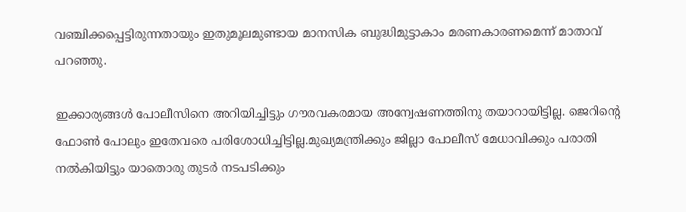വഞ്ചിക്കപ്പെട്ടിരുന്നതായും ഇതുമൂലമുണ്ടായ മാനസിക ബുദ്ധിമുട്ടാകാം മരണകാരണമെന്ന് മാതാവ് പറഞ്ഞു.

ഇക്കാര്യങ്ങൾ പോലീസിനെ അറിയിച്ചിട്ടും ഗൗരവകരമായ അന്വേഷണത്തിനു തയാറായിട്ടില്ല. ജെറിന്‍റെ ഫോൺ പോലും ഇതേവരെ പരിശോധിച്ചിട്ടില്ല.മുഖ്യമന്ത്രിക്കും ജില്ലാ പോലീസ് മേധാവിക്കും പരാതി നൽകിയിട്ടും യാതൊരു തുടർ നടപടിക്കും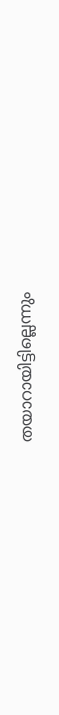തയാറായിട്ടില്ലെന്നും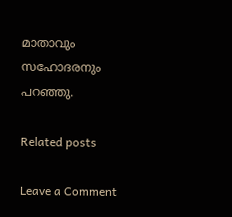മാതാവും സഹോദരനും പറഞ്ഞു.

Related posts

Leave a Comment